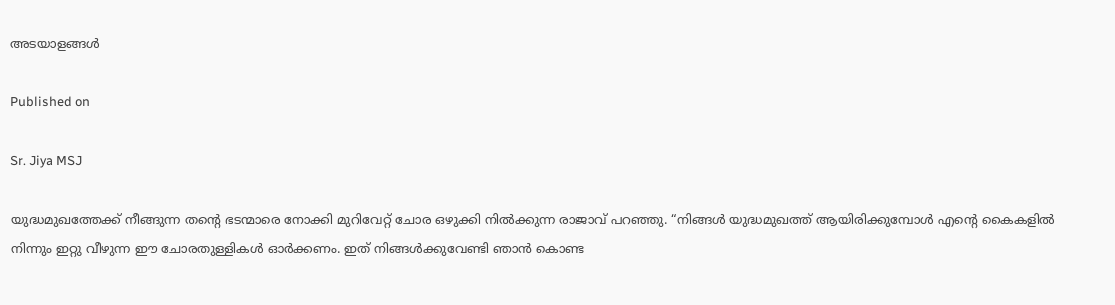അടയാളങ്ങൾ

Published on

Sr. Jiya MSJ

യുദ്ധമുഖത്തേക്ക് നീങ്ങുന്ന തന്റെ ഭടന്മാരെ നോക്കി മുറിവേറ്റ് ചോര ഒഴുക്കി നിൽക്കുന്ന രാജാവ് പറഞ്ഞു. “നിങ്ങൾ യുദ്ധമുഖത്ത് ആയിരിക്കുമ്പോൾ എന്റെ കൈകളിൽ നിന്നും ഇറ്റു വീഴുന്ന ഈ ചോരതുള്ളികൾ ഓർക്കണം. ഇത് നിങ്ങൾക്കുവേണ്ടി ഞാൻ കൊണ്ട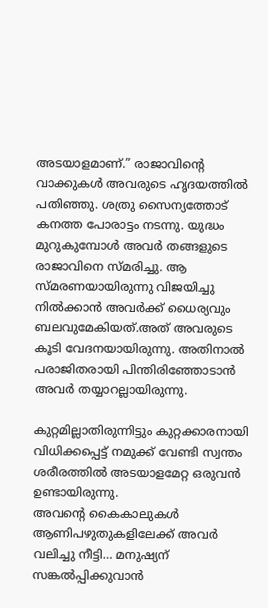അടയാളമാണ്.” രാജാവിന്റെ വാക്കുകൾ അവരുടെ ഹൃദയത്തിൽ പതിഞ്ഞു. ശത്രു സൈന്യത്തോട് കനത്ത പോരാട്ടം നടന്നു. യുദ്ധം മുറുകുമ്പോൾ അവർ തങ്ങളുടെ രാജാവിനെ സ്മരിച്ചു. ആ സ്മരണയായിരുന്നു വിജയിച്ചു നിൽക്കാൻ അവർക്ക് ധൈര്യവും ബലവുമേകിയത്.അത് അവരുടെ കൂടി വേദനയായിരുന്നു. അതിനാൽ പരാജിതരായി പിന്തിരിഞ്ഞോടാൻ അവർ തയ്യാറല്ലായിരുന്നു.

കുറ്റമില്ലാതിരുന്നിട്ടും കുറ്റക്കാരനായി വിധിക്കപ്പെട്ട് നമുക്ക് വേണ്ടി സ്വന്തം ശരീരത്തിൽ അടയാളമേറ്റ ഒരുവൻ ഉണ്ടായിരുന്നു.
അവന്റെ കൈകാലുകൾ ആണിപഴുതുകളിലേക്ക് അവർ വലിച്ചു നീട്ടി… മനുഷ്യന് സങ്കൽപ്പിക്കുവാൻ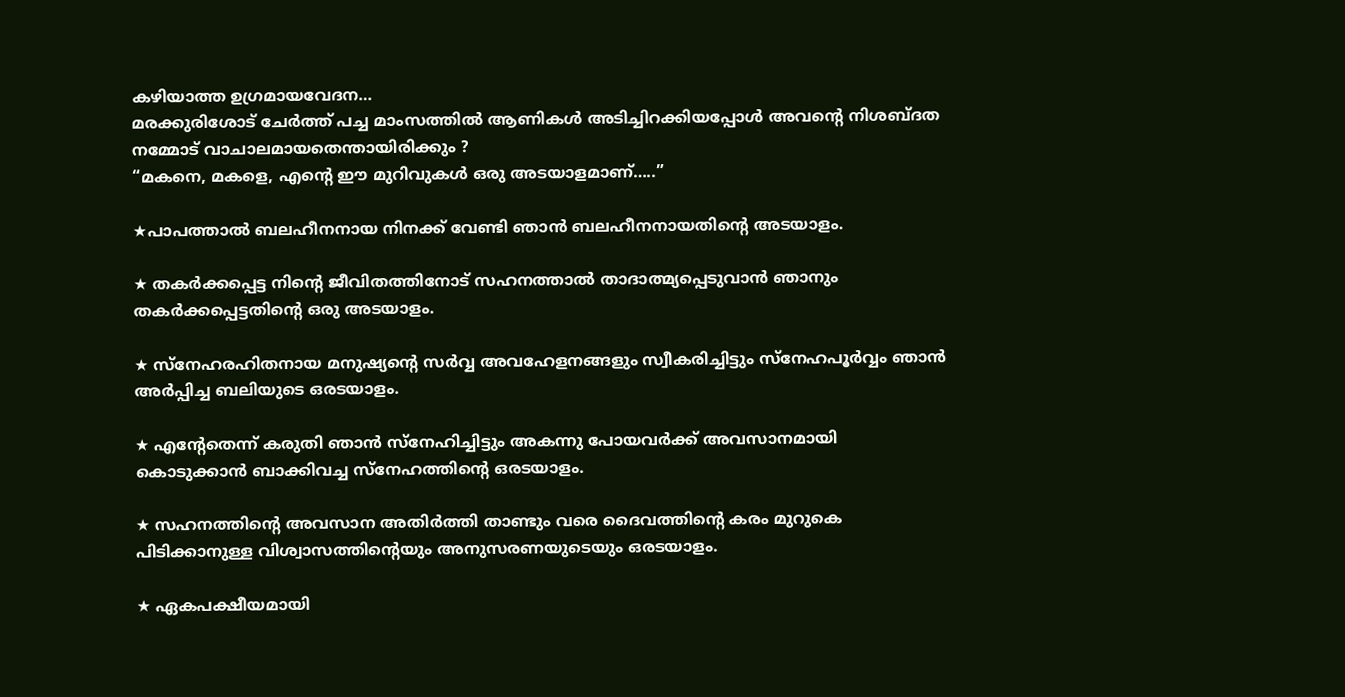കഴിയാത്ത ഉഗ്രമായവേദന…
മരക്കുരിശോട് ചേർത്ത് പച്ച മാംസത്തിൽ ആണികൾ അടിച്ചിറക്കിയപ്പോൾ അവന്റെ നിശബ്ദത നമ്മോട് വാചാലമായതെന്തായിരിക്കും ?
“മകനെ, മകളെ, എന്റെ ഈ മുറിവുകൾ ഒരു അടയാളമാണ്…..”

★പാപത്താൽ ബലഹീനനായ നിനക്ക് വേണ്ടി ഞാൻ ബലഹീനനായതിന്റെ അടയാളം.

★ തകർക്കപ്പെട്ട നിന്റെ ജീവിതത്തിനോട് സഹനത്താൽ താദാത്മ്യപ്പെടുവാൻ ഞാനും തകർക്കപ്പെട്ടതിന്റെ ഒരു അടയാളം.

★ സ്നേഹരഹിതനായ മനുഷ്യന്റെ സർവ്വ അവഹേളനങ്ങളും സ്വീകരിച്ചിട്ടും സ്നേഹപൂർവ്വം ഞാൻ അർപ്പിച്ച ബലിയുടെ ഒരടയാളം.

★ എന്റേതെന്ന് കരുതി ഞാൻ സ്നേഹിച്ചിട്ടും അകന്നു പോയവർക്ക് അവസാനമായി കൊടുക്കാൻ ബാക്കിവച്ച സ്നേഹത്തിന്റെ ഒരടയാളം.

★ സഹനത്തിന്റെ അവസാന അതിർത്തി താണ്ടും വരെ ദൈവത്തിന്റെ കരം മുറുകെ പിടിക്കാനുള്ള വിശ്വാസത്തിന്റെയും അനുസരണയുടെയും ഒരടയാളം.

★ ഏകപക്ഷീയമായി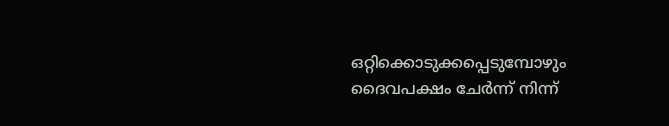ഒറ്റിക്കൊടുക്കപ്പെടുമ്പോഴും ദൈവപക്ഷം ചേർന്ന് നിന്ന്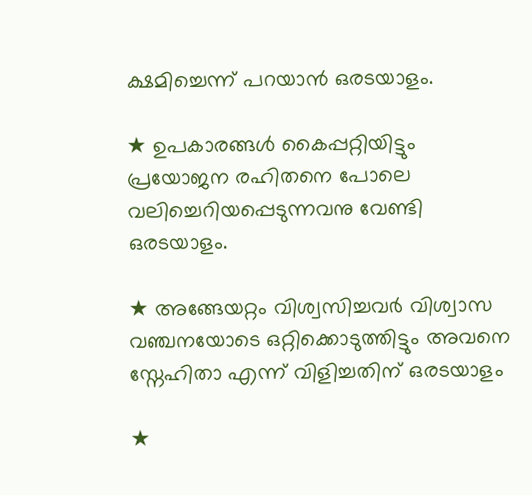ക്ഷമിച്ചെന്ന്‌ പറയാൻ ഒരടയാളം.

★ ഉപകാരങ്ങൾ കൈപ്പറ്റിയിട്ടും പ്രയോജന രഹിതനെ പോലെ വലിച്ചെറിയപ്പെടുന്നവനു വേണ്ടി ഒരടയാളം.

★ അങ്ങേയറ്റം വിശ്വസിച്ചവർ വിശ്വാസ വഞ്ചനയോടെ ഒറ്റിക്കൊടുത്തിട്ടും അവനെ സ്നേഹിതാ എന്ന് വിളിച്ചതിന് ഒരടയാളം

★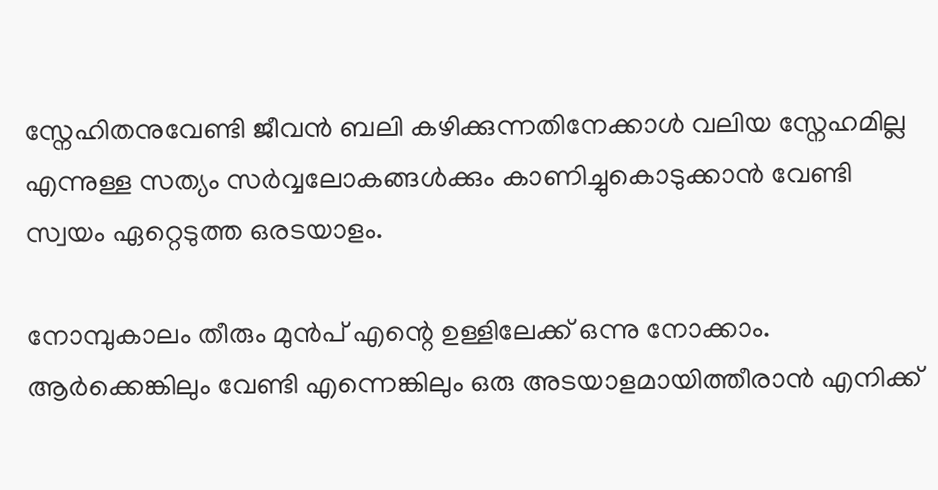സ്നേഹിതനുവേണ്ടി ജീവൻ ബലി കഴിക്കുന്നതിനേക്കാൾ വലിയ സ്നേഹമില്ല എന്നുള്ള സത്യം സർവ്വലോകങ്ങൾക്കും കാണിച്ചുകൊടുക്കാൻ വേണ്ടി സ്വയം ഏറ്റെടുത്ത ഒരടയാളം.

നോമ്പുകാലം തീരും മുൻപ് എന്റെ ഉള്ളിലേക്ക് ഒന്നു നോക്കാം. ആർക്കെങ്കിലും വേണ്ടി എന്നെങ്കിലും ഒരു അടയാളമായിത്തീരാൻ എനിക്ക്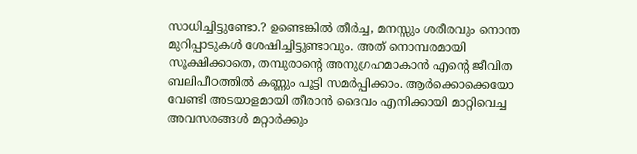സാധിച്ചിട്ടുണ്ടോ.? ഉണ്ടെങ്കിൽ തീർച്ച, മനസ്സും ശരീരവും നൊന്ത മുറിപ്പാടുകൾ ശേഷിച്ചിട്ടുണ്ടാവും. അത് നൊമ്പരമായി സൂക്ഷിക്കാതെ, തമ്പുരാന്റെ അനുഗ്രഹമാകാൻ എന്റെ ജീവിത ബലിപീഠത്തിൽ കണ്ണും പൂട്ടി സമർപ്പിക്കാം. ആർക്കൊക്കെയോ വേണ്ടി അടയാളമായി തീരാൻ ദൈവം എനിക്കായി മാറ്റിവെച്ച അവസരങ്ങൾ മറ്റാർക്കും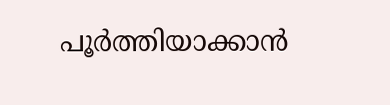പൂർത്തിയാക്കാൻ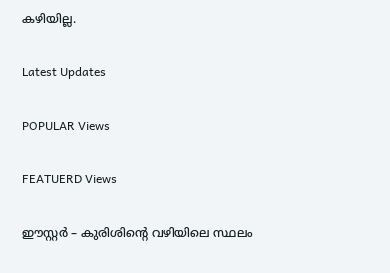കഴിയില്ല.

Latest Updates

POPULAR Views

FEATUERD Views

ഈസ്റ്റർ – കുരിശിന്റെ വഴിയിലെ സ്ഥലം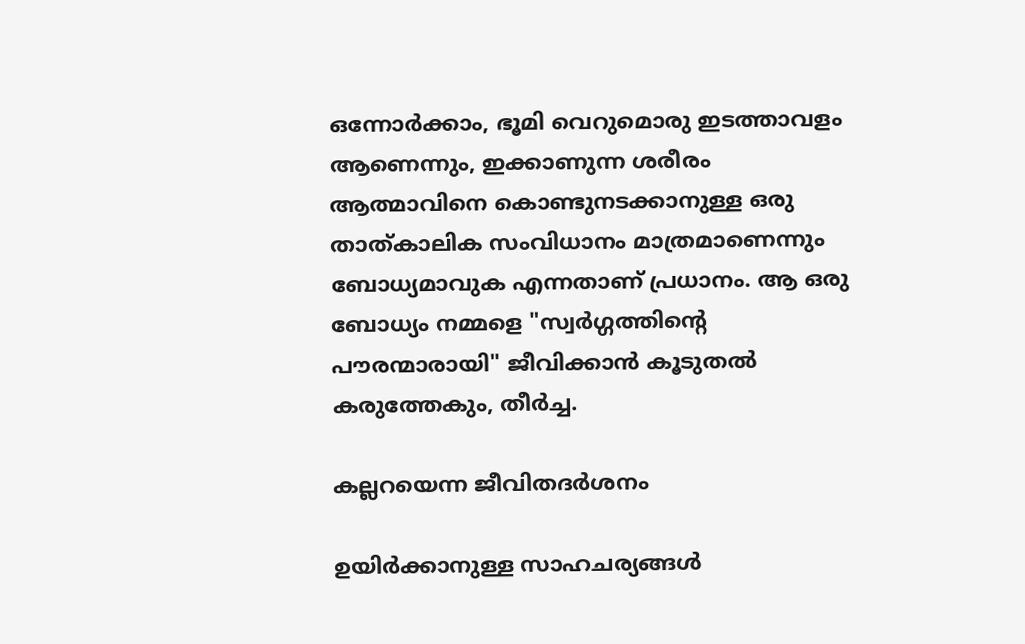ഒന്നോർക്കാം, ഭൂമി വെറുമൊരു ഇടത്താവളം ആണെന്നും, ഇക്കാണുന്ന ശരീരം ആത്മാവിനെ കൊണ്ടുനടക്കാനുള്ള ഒരു താത്കാലിക സംവിധാനം മാത്രമാണെന്നും ബോധ്യമാവുക എന്നതാണ് പ്രധാനം. ആ ഒരു ബോധ്യം നമ്മളെ "സ്വർഗ്ഗത്തിന്റെ പൗരന്മാരായി" ജീവിക്കാൻ കൂടുതൽ കരുത്തേകും, തീർച്ച.

കല്ലറയെന്ന ജീവിതദര്‍ശനം

ഉയിര്‍ക്കാനുള്ള സാഹചര്യങ്ങള്‍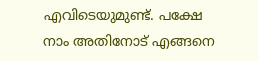എവിടെയുമുണ്ട്. പക്ഷേ നാം അതിനോട് എങ്ങനെ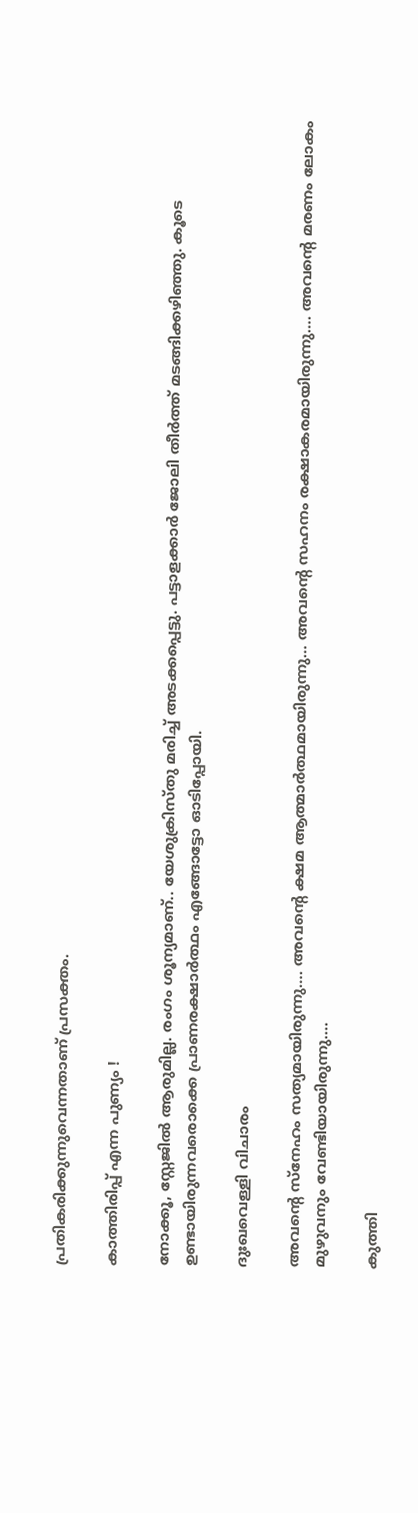പ്രതികരിക്കുന്നുവെന്നതാണ് പ്രസക്തം.

കാത്തിരിപ്പ് എന്ന പുണ്യം !

നോക്കൂ, സ്റ്റേജിൽ ആരുമില്ല. രംഗം ശൂന്യമാണ്.. യേശുക്രിസ്തു മരിച്ച് അടക്കപ്പെട്ടു. പട്ടാളക്കാർ ജോലി തീർത്ത് മടങ്ങിക്കഴിഞ്ഞു. കൂടെ ഉണ്ടായിരുന്നവരൊക്കെ പ്രാണരക്ഷാർത്ഥം എങ്ങോട്ടോ ഓടിപ്പോയി.

ദുഃഖവെള്ളി വിചാരം

അവന്റെ സ്നേഹം സത്യമായിരുന്നു…. അവന്റെ ക്ഷമ ആത്മാർത്ഥമായിരുന്നു… അവന്റെ സഹനം രക്ഷാകരമായിരുന്നു…. അവന്റെ മരണം ലോകം മുഴുവനും വേണ്ടിയായിരുന്നു….

കുത്തി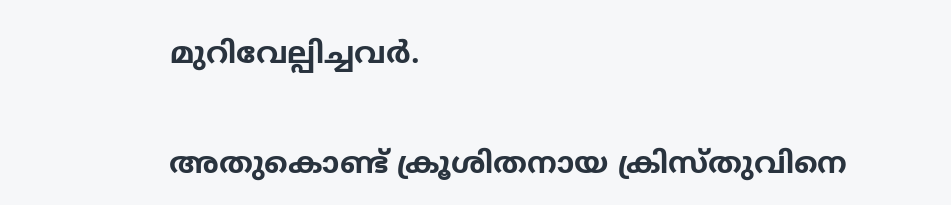മുറിവേല്പിച്ചവര്‍.

അതുകൊണ്ട് ക്രൂശിതനായ ക്രിസ്തുവിനെ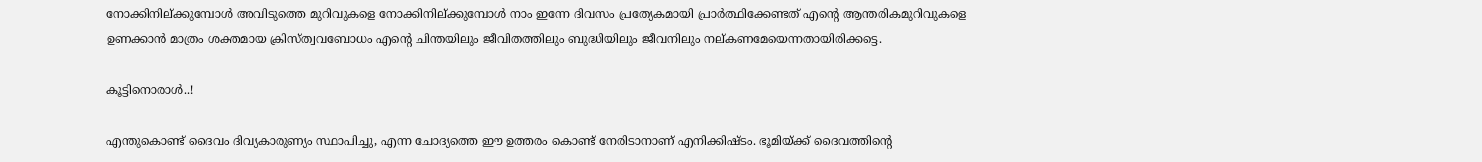നോക്കിനില്ക്കുമ്പോള്‍ അവിടുത്തെ മുറിവുകളെ നോക്കിനില്ക്കുമ്പോള്‍ നാം ഇന്നേ ദിവസം പ്രത്യേകമായി പ്രാര്‍ത്ഥിക്കേണ്ടത് എന്റെ ആന്തരികമുറിവുകളെ ഉണക്കാന്‍ മാത്രം ശക്തമായ ക്രിസ്ത്വവബോധം എന്റെ ചിന്തയിലും ജീവിതത്തിലും ബുദ്ധിയിലും ജീവനിലും നല്കണമേയെന്നതായിരിക്കട്ടെ.

കൂട്ടിനൊരാൾ..!

എന്തുകൊണ്ട് ദൈവം ദിവ്യകാരുണ്യം സ്ഥാപിച്ചു, എന്ന ചോദ്യത്തെ ഈ ഉത്തരം കൊണ്ട് നേരിടാനാണ് എനിക്കിഷ്ടം. ഭൂമിയ്ക്ക് ദൈവത്തിന്റെ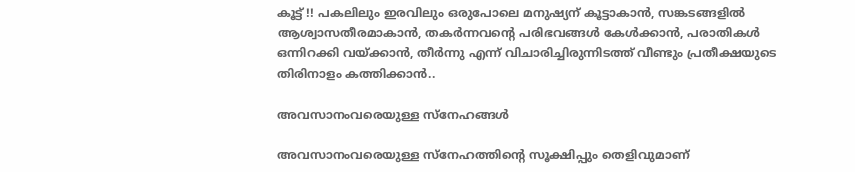കൂട്ട് !! പകലിലും ഇരവിലും ഒരുപോലെ മനുഷ്യന് കൂട്ടാകാൻ, സങ്കടങ്ങളിൽ ആശ്വാസതീരമാകാൻ, തകർന്നവന്റെ പരിഭവങ്ങൾ കേൾക്കാൻ, പരാതികൾ ഒന്നിറക്കി വയ്ക്കാൻ, തീർന്നു എന്ന് വിചാരിച്ചിരുന്നിടത്ത് വീണ്ടും പ്രതീക്ഷയുടെ തിരിനാളം കത്തിക്കാൻ..

അവസാനംവരെയുള്ള സ്‌നേഹങ്ങള്‍

അവസാനംവരെയുള്ള സ്‌നേഹത്തിന്റെ സൂക്ഷിപ്പും തെളിവുമാണ്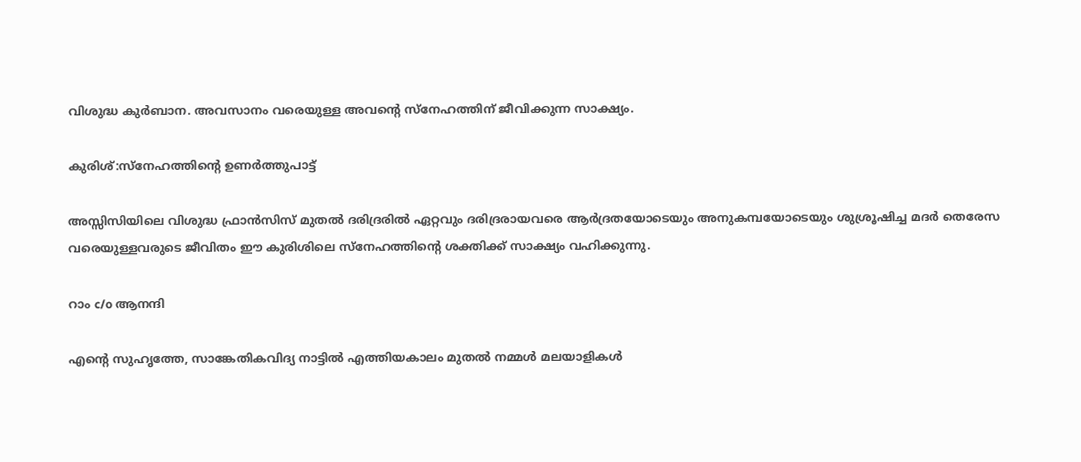വിശുദ്ധ കുര്‍ബാന. അവസാനം വരെയുള്ള അവന്റെ സ്‌നേഹത്തിന് ജീവിക്കുന്ന സാക്ഷ്യം.

കുരിശ്:സ്നേഹത്തിന്റെ ഉണർത്തുപാട്ട്

അസ്സിസിയിലെ വിശുദ്ധ ഫ്രാൻസിസ് മുതൽ ദരിദ്രരിൽ ഏറ്റവും ദരിദ്രരായവരെ ആർദ്രതയോടെയും അനുകമ്പയോടെയും ശുശ്രൂഷിച്ച മദർ തെരേസ വരെയുള്ളവരുടെ ജീവിതം ഈ കുരിശിലെ സ്നേഹത്തിന്റെ ശക്തിക്ക് സാക്ഷ്യം വഹിക്കുന്നു.

റാം c/o ആനന്ദി

എന്റെ സുഹൃത്തേ, സാങ്കേതികവിദ്യ നാട്ടിൽ എത്തിയകാലം മുതൽ നമ്മൾ മലയാളികൾ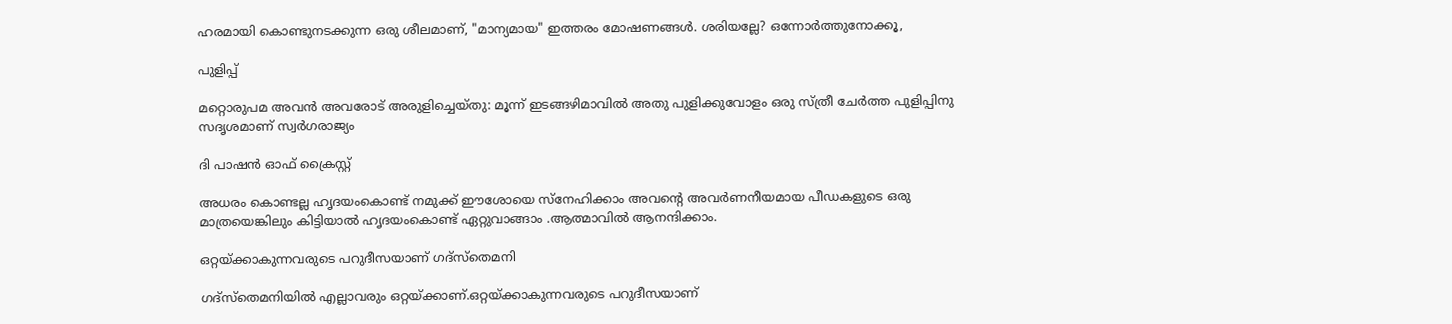ഹരമായി കൊണ്ടുനടക്കുന്ന ഒരു ശീലമാണ്, "മാന്യമായ" ഇത്തരം മോഷണങ്ങൾ. ശരിയല്ലേ? ഒന്നോർത്തുനോക്കൂ,

പുളിപ്പ്

മറ്റൊരുപമ അവന്‍ അവരോട്‌ അരുളിച്ചെയ്‌തു: മൂന്ന്‌ ഇടങ്ങഴിമാവില്‍ അതു പുളിക്കുവോളം ഒരു സ്‌ത്രീ ചേര്‍ത്ത പുളിപ്പിനു സദൃശമാണ്‌ സ്വര്‍ഗരാജ്യം

ദി പാഷൻ ഓഫ് ക്രൈസ്റ്റ്

അധരം കൊണ്ടല്ല ഹൃദയംകൊണ്ട് നമുക്ക് ഈശോയെ സ്നേഹിക്കാം അവൻ്റെ അവർണനീയമായ പീഡകളുടെ ഒരു മാത്രയെങ്കിലും കിട്ടിയാൽ ഹൃദയംകൊണ്ട് ഏറ്റുവാങ്ങാം .ആത്മാവിൽ ആനന്ദിക്കാം.

ഒറ്റയ്ക്കാകുന്നവരുടെ പറുദീസയാണ് ഗദ്‌സ്‌തെമനി

ഗദ്‌സ്‌തെമനിയില്‍ എല്ലാവരും ഒറ്റയ്ക്കാണ്.ഒറ്റയ്ക്കാകുന്നവരുടെ പറുദീസയാണ്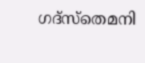ഗദ്‌സ്‌തെമനി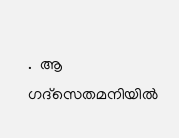.  ആ ഗദ്‌സെതമനിയില്‍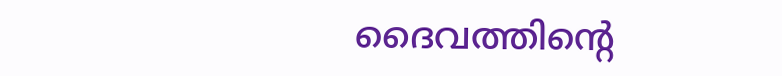ദൈവത്തിന്റെ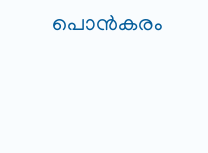പൊന്‍കരം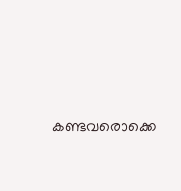കണ്ടവരൊക്കെ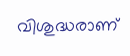വിശുദ്ധരാണ്